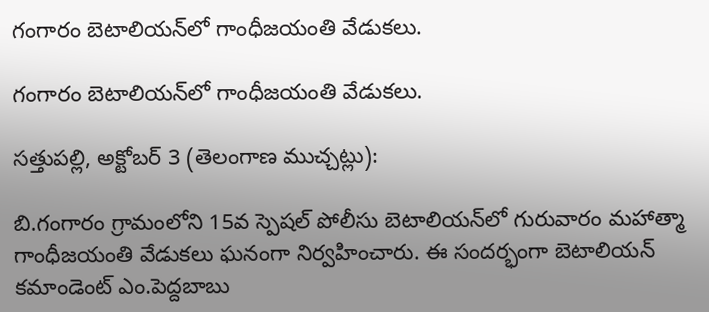గంగారం బెటాలియన్‌లో గాంధీజయంతి వేడుకలు.

గంగారం బెటాలియన్‌లో గాంధీజయంతి వేడుకలు.

సత్తుపల్లి, అక్టోబర్ 3 (తెలంగాణ ముచ్చట్లు):

బి.గంగారం గ్రామంలోని 15వ స్పెషల్ పోలీసు బెటాలియన్‌లో గురువారం మహాత్మా గాంధీజయంతి వేడుకలు ఘనంగా నిర్వహించారు. ఈ సందర్భంగా బెటాలియన్ కమాండెంట్ ఎం.పెద్దబాబు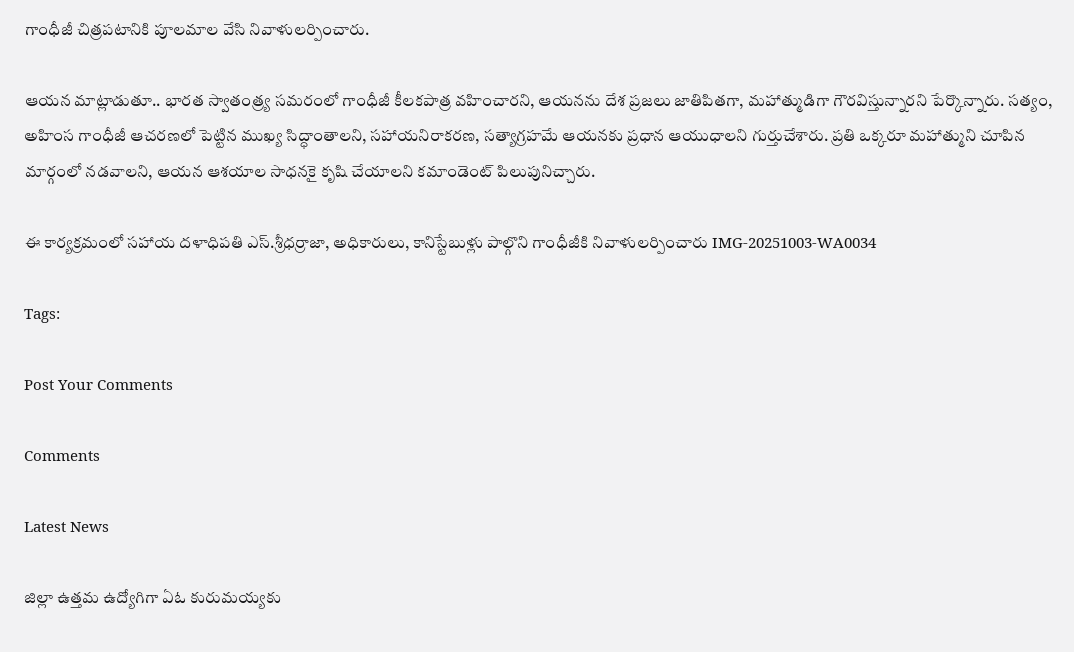గాంధీజీ చిత్రపటానికి పూలమాల వేసి నివాళులర్పించారు.

ఆయన మాట్లాడుతూ.. భారత స్వాతంత్ర్య సమరంలో గాంధీజీ కీలకపాత్ర వహించారని, ఆయనను దేశ ప్రజలు జాతిపితగా, మహాత్ముడిగా గౌరవిస్తున్నారని పేర్కొన్నారు. సత్యం, అహింస గాంధీజీ ఆచరణలో పెట్టిన ముఖ్య సిద్ధాంతాలని, సహాయనిరాకరణ, సత్యాగ్రహమే ఆయనకు ప్రధాన ఆయుధాలని గుర్తుచేశారు. ప్రతి ఒక్కరూ మహాత్ముని చూపిన మార్గంలో నడవాలని, ఆయన ఆశయాల సాధనకై కృషి చేయాలని కమాండెంట్ పిలుపునిచ్చారు.

ఈ కార్యక్రమంలో సహాయ దళాధిపతి ఎస్.శ్రీధర్రాజా, అధికారులు, కానిస్టేబుళ్లు పాల్గొని గాంధీజీకి నివాళులర్పించారు IMG-20251003-WA0034

Tags:

Post Your Comments

Comments

Latest News

జిల్లా ఉత్తమ ఉద్యోగిగా ఏఓ కురుమయ్యకు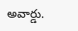అవార్డు.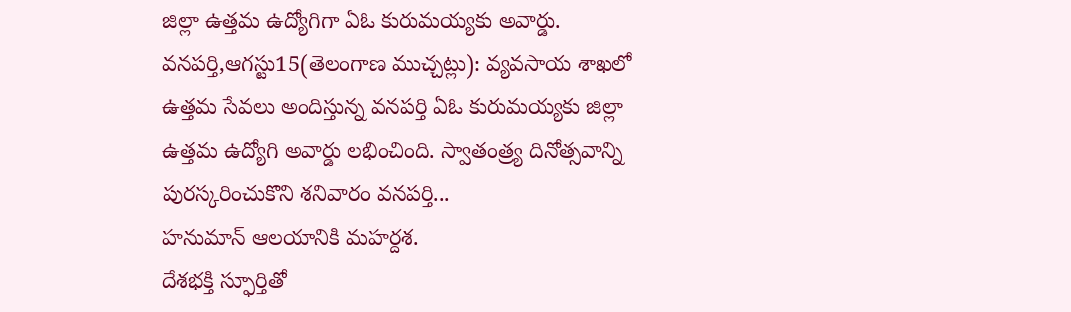జిల్లా ఉత్తమ ఉద్యోగిగా ఏఓ కురుమయ్యకు అవార్డు.
వనపర్తి,ఆగస్టు15(తెలంగాణ ముచ్చట్లు): వ్యవసాయ శాఖలో ఉత్తమ సేవలు అందిస్తున్న వనపర్తి ఏఓ కురుమయ్యకు జిల్లా ఉత్తమ ఉద్యోగి అవార్డు లభించింది. స్వాతంత్ర్య దినోత్సవాన్ని పురస్కరించుకొని శనివారం వనపర్తి...
హనుమాన్ ఆలయానికి మహర్దశ.
దేశభక్తి స్ఫూర్తితో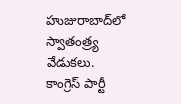హుజురాబాద్‌లో స్వాతంత్ర్య వేడుకలు.
కాంగ్రెస్ పార్టీ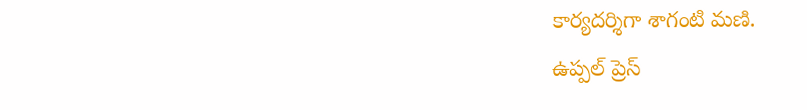కార్యదర్శిగా శాగంటి మణి.
ఉప్పల్ ప్రెస్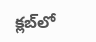క్లబ్‌లో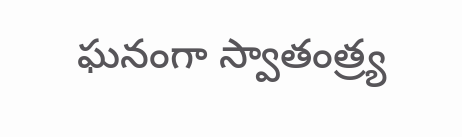ఘనంగా స్వాతంత్ర్య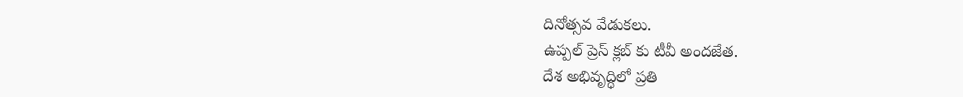దినోత్సవ వేడుకలు.
ఉప్పల్ ప్రెస్ క్లబ్‌ కు టీవీ అందజేత.
దేశ అభివృద్ధిలో ప్రతి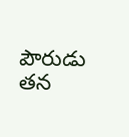పౌరుడు తన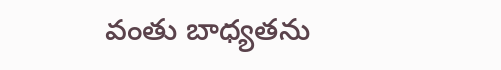వంతు బాధ్యతను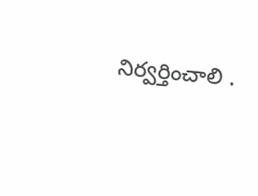నిర్వర్తించాలి .